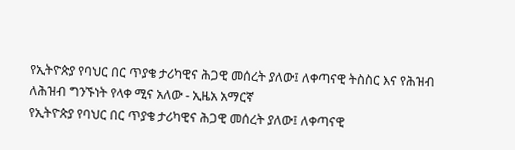የኢትዮጵያ የባህር በር ጥያቄ ታሪካዊና ሕጋዊ መሰረት ያለው፤ ለቀጣናዊ ትስስር እና የሕዝብ ለሕዝብ ግንኙነት የላቀ ሚና አለው - ኢዜአ አማርኛ
የኢትዮጵያ የባህር በር ጥያቄ ታሪካዊና ሕጋዊ መሰረት ያለው፤ ለቀጣናዊ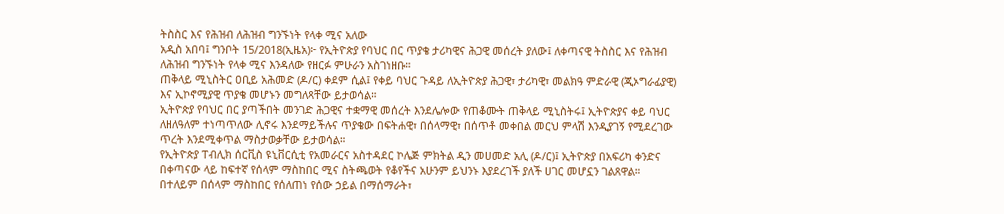ትስስር እና የሕዝብ ለሕዝብ ግንኙነት የላቀ ሚና አለው
አዲስ አበባ፤ ግንቦት 15/2018(ኢዜአ)፦ የኢትዮጵያ የባህር በር ጥያቄ ታሪካዊና ሕጋዊ መሰረት ያለው፤ ለቀጣናዊ ትስስር እና የሕዝብ ለሕዝብ ግንኙነት የላቀ ሚና እንዳለው የዘርፉ ምሁራን አስገነዘቡ።
ጠቅላይ ሚኒስትር ዐቢይ አሕመድ (ዶ/ር) ቀደም ሲል፤ የቀይ ባህር ጉዳይ ለኢትዮጵያ ሕጋዊ፣ ታሪካዊ፣ መልክዓ ምድራዊ (ጂኦግራፊያዊ) እና ኢኮኖሚያዊ ጥያቄ መሆኑን መግለጻቸው ይታወሳል።
ኢትዮጵያ የባህር በር ያጣችበት መንገድ ሕጋዊና ተቋማዊ መሰረት እንደሌሎው የጠቆሙት ጠቅላይ ሚኒስትሩ፤ ኢትዮጵያና ቀይ ባህር ለዘለዓለም ተነጣጥለው ሊኖሩ እንደማይችሉና ጥያቄው በፍትሐዊ፣ በሰላማዊ፣ በሰጥቶ መቀበል መርህ ምላሽ እንዲያገኝ የሚደረገው ጥረት እንደሚቀጥል ማስታወቃቸው ይታወሳል።
የኢትዮጵያ ፐብሊክ ሰርቪስ ዩኒቨርሲቲ የአመራርና አስተዳደር ኮሌጅ ምክትል ዲን መሀመድ አሊ (ዶ/ር)፤ ኢትዮጵያ በአፍሪካ ቀንድና በቀጣናው ላይ ከፍተኛ የሰላም ማስከበር ሚና ስትጫወት የቆየችና አሁንም ይህንኑ እያደረገች ያለች ሀገር መሆኗን ገልጸዋል።
በተለይም በሰላም ማስከበር የሰለጠነ የሰው ኃይል በማሰማራት፣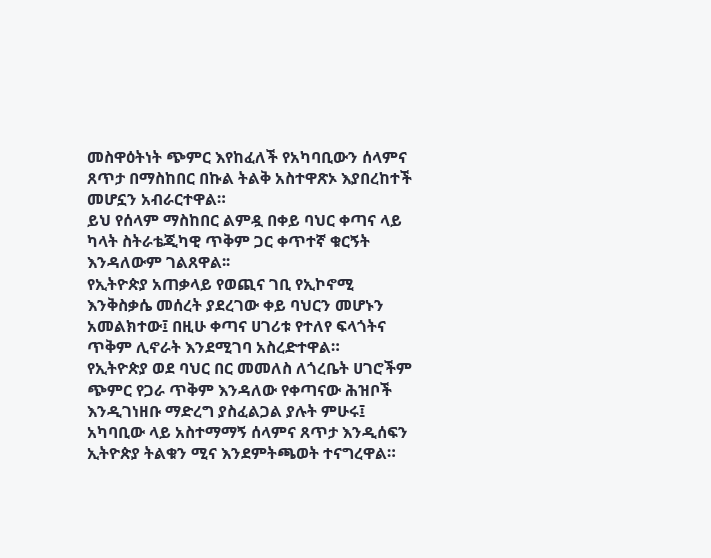መስዋዕትነት ጭምር እየከፈለች የአካባቢውን ሰላምና ጸጥታ በማስከበር በኩል ትልቅ አስተዋጽኦ እያበረከተች መሆኗን አብራርተዋል።
ይህ የሰላም ማስከበር ልምዷ በቀይ ባህር ቀጣና ላይ ካላት ስትራቴጂካዊ ጥቅም ጋር ቀጥተኛ ቁርኝት እንዳለውም ገልጸዋል፡፡
የኢትዮጵያ አጠቃላይ የወጪና ገቢ የኢኮኖሚ እንቅስቃሴ መሰረት ያደረገው ቀይ ባህርን መሆኑን አመልክተው፤ በዚሁ ቀጣና ሀገሪቱ የተለየ ፍላጎትና ጥቅም ሊኖራት እንደሚገባ አስረድተዋል።
የኢትዮጵያ ወደ ባህር በር መመለስ ለጎረቤት ሀገሮችም ጭምር የጋራ ጥቅም እንዳለው የቀጣናው ሕዝቦች እንዲገነዘቡ ማድረግ ያስፈልጋል ያሉት ምሁሩ፤ አካባቢው ላይ አስተማማኝ ሰላምና ጸጥታ እንዲሰፍን ኢትዮጵያ ትልቁን ሚና እንደምትጫወት ተናግረዋል።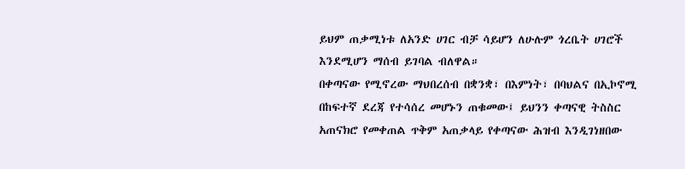ይህም ጠቃሚነቱ ለአንድ ሀገር ብቻ ሳይሆን ለሁሉም ጎረቤት ሀገሮች እንደሚሆን ማሰብ ይገባል ብለዋል።
በቀጣናው የሚኖረው ማህበረሰብ በቋንቋ፣ በእምነት፣ በባህልና በኢኮኖሚ በከፍተኛ ደረጃ የተሳሰረ መሆኑን ጠቁመው፤ ይህንን ቀጣናዊ ትስስር አጠናክሮ የመቀጠል ጥቅም አጠቃላይ የቀጣናው ሕዝብ እንዲገነዘበው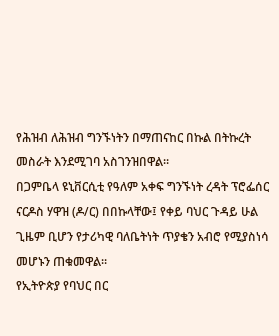የሕዝብ ለሕዝብ ግንኙነትን በማጠናከር በኩል በትኩረት መስራት እንደሚገባ አስገንዝበዋል።
በጋምቤላ ዩኒቨርሲቲ የዓለም አቀፍ ግንኙነት ረዳት ፕሮፌሰር ናርዶስ ሃዋዝ (ዶ/ር) በበኩላቸው፤ የቀይ ባህር ጉዳይ ሁል ጊዜም ቢሆን የታሪካዊ ባለቤትነት ጥያቄን አብሮ የሚያስነሳ መሆኑን ጠቁመዋል።
የኢትዮጵያ የባህር በር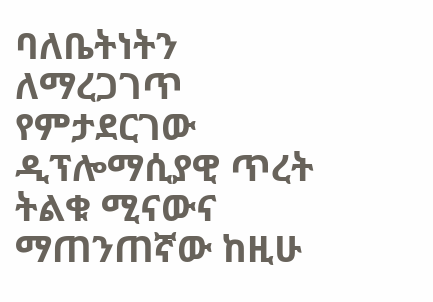ባለቤትነትን ለማረጋገጥ የምታደርገው ዲፕሎማሲያዊ ጥረት ትልቁ ሚናውና ማጠንጠኛው ከዚሁ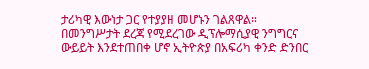ታሪካዊ እውነታ ጋር የተያያዘ መሆኑን ገልጸዋል።
በመንግሥታት ደረጃ የሚደረገው ዲፕሎማሲያዊ ንግግርና ውይይት እንደተጠበቀ ሆኖ ኢትዮጵያ በአፍሪካ ቀንድ ድንበር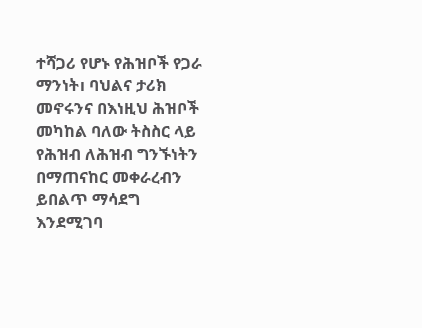ተሻጋሪ የሆኑ የሕዝቦች የጋራ ማንነት၊ ባህልና ታሪክ መኖሩንና በእነዚህ ሕዝቦች መካከል ባለው ትስስር ላይ የሕዝብ ለሕዝብ ግንኙነትን በማጠናከር መቀራረብን ይበልጥ ማሳደግ እንደሚገባ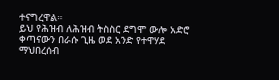ተናግረዋል።
ይህ የሕዝብ ለሕዝብ ትስስር ደግሞ ውሎ አድሮ ቀጣናውን በራሱ ጊዜ ወደ አንድ የተዋሃደ ማህበረሰብ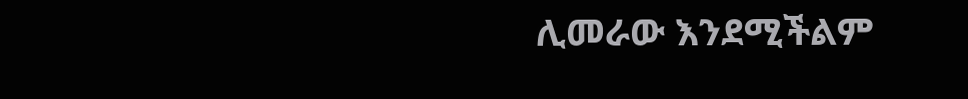ሊመራው እንደሚችልም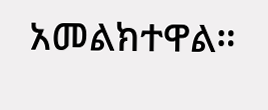አመልክተዋል።